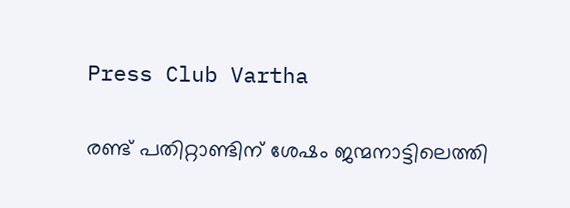Press Club Vartha

രണ്ട് പതിറ്റാണ്ടിന് ശേഷം ജന്മനാട്ടിലെത്തി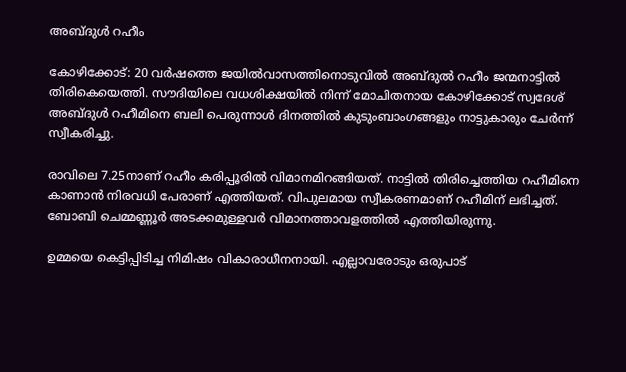അബ്ദുള്‍ റഹീം

കോഴിക്കോട്: 20 വർഷത്തെ ജയിൽവാസത്തിനൊടുവിൽ അബ്ദുൽ റഹീം ജന്മനാട്ടിൽ തിരികെയെത്തി. സൗദിയിലെ വധശിക്ഷയിൽ നിന്ന് മോചിതനായ കോഴിക്കോട് സ്വദേശ് അബ്ദുൾ റഹീമിനെ ബലി പെരുന്നാൾ ദിനത്തിൽ കുടുംബാംഗങ്ങളും നാട്ടുകാരും ചേർന്ന് സ്വീകരിച്ചു.

രാവിലെ 7.25നാണ് റഹീം കരിപ്പൂരില്‍ വിമാനമിറങ്ങിയത്. നാട്ടിൽ തിരിച്ചെത്തിയ റഹീമിനെ കാണാൻ നിരവധി പേരാണ് എത്തിയത്. വിപുലമായ സ്വീകരണമാണ് റഹീമിന് ലഭിച്ചത്. ബോബി ചെമ്മണ്ണൂർ അടക്കമുള്ളവർ വിമാനത്താവളത്തില്‍ എത്തിയിരുന്നു.

ഉമ്മയെ കെട്ടിപ്പിടിച്ച നിമിഷം വികാരാധീനനായി. എല്ലാവരോടും ഒരുപാട്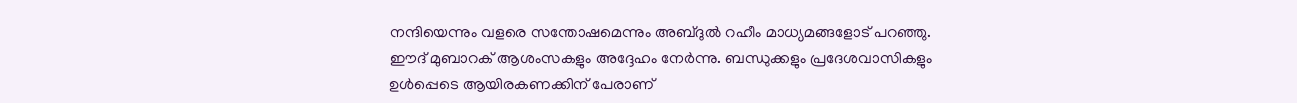നന്ദിയെന്നും വളരെ സന്തോഷമെന്നും അബ്ദുല്‍ റഹീം മാധ്യമങ്ങളോട് പറഞ്ഞു. ഈദ് മുബാറക് ആശംസകളും അദ്ദേഹം നേർന്നു. ബന്ധുക്കളും പ്രദേശവാസികളും ഉൾപ്പെടെ ആയിരകണക്കിന് പേരാണ്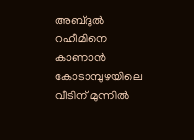അബ്ദുൽ റഹീമിനെ കാണാൻ കോടാമ്പുഴയിലെ വീടിന് മുന്നിൽ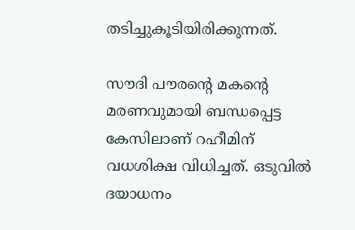തടിച്ചുകൂടിയിരിക്കുന്നത്.

സൗദി പൗരന്‍റെ മകന്‍റെ മരണവുമായി ബന്ധപ്പെട്ട കേസിലാണ് റഹീമിന് വധശിക്ഷ വിധിച്ചത്. ഒടുവിൽ ദയാധനം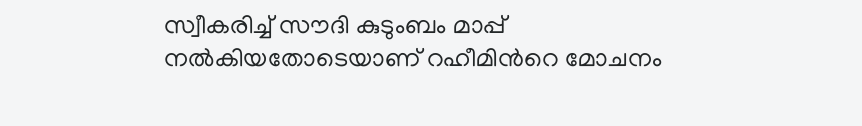സ്വീകരിച്ച് സൗദി കുടുംബം മാപ്പ് നൽകിയതോടെയാണ് റഹീമിന്‍റെ മോചനം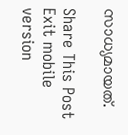സാധ്യമായത്.

Share This Post
Exit mobile version